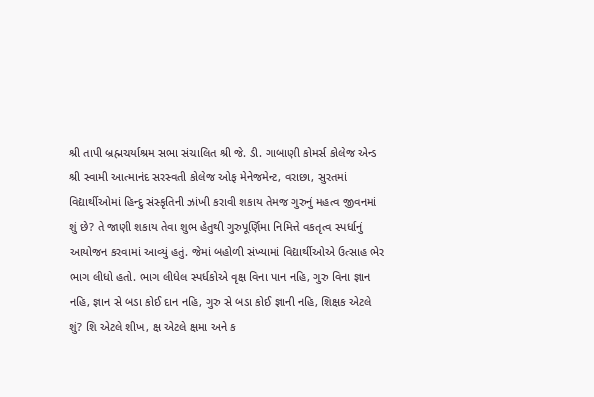શ્રી તાપી બ્રહ્મચર્યાશ્રમ સભા સંચાલિત શ્રી જે. ડી. ગાબાણી કોમર્સ કોલેજ એન્ડ શ્રી સ્વામી આત્માનંદ સરસ્વતી કોલેજ ઓફ મેનેજમેન્ટ, વરાછા, સુરતમાં વિદ્યાર્થીઓમાં હિન્દુ સંસ્કૃતિની ઝાંખી કરાવી શકાય તેમજ ગુરુનું મહત્વ જીવનમાં શું છે? તે જાણી શકાય તેવા શુભ હેતુથી ગુરુપૂર્ણિમા નિમિત્તે વકતૃત્વ સ્પર્ધાનું આયોજન કરવામાં આવ્યું હતું. જેમાં બહોળી સંખ્યામાં વિદ્યાર્થીઓએ ઉત્સાહ ભેર ભાગ લીધો હતો. ભાગ લીધેલ સ્પર્ધકોએ વૃક્ષ વિના પાન નહિ, ગુરુ વિના જ્ઞાન નહિ, જ્ઞાન સે બડા કોઈ દાન નહિ, ગુરુ સે બડા કોઈ જ્ઞાની નહિ, શિક્ષક એટલે શું? શિ એટલે શીખ, ક્ષ એટલે ક્ષમા અને ક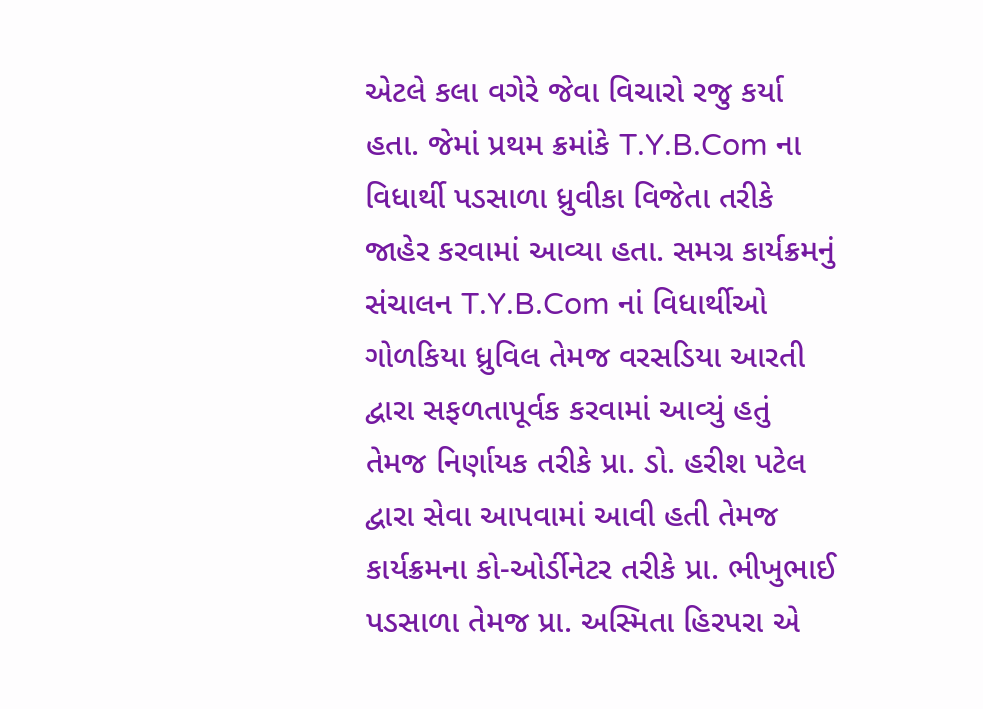એટલે કલા વગેરે જેવા વિચારો રજુ કર્યા હતા. જેમાં પ્રથમ ક્રમાંકે T.Y.B.Com ના વિધાર્થી પડસાળા ધ્રુવીકા વિજેતા તરીકે જાહેર કરવામાં આવ્યા હતા. સમગ્ર કાર્યક્રમનું સંચાલન T.Y.B.Com નાં વિધાર્થીઓ ગોળકિયા ધ્રુવિલ તેમજ વરસડિયા આરતી દ્વારા સફળતાપૂર્વક કરવામાં આવ્યું હતું તેમજ નિર્ણાયક તરીકે પ્રા. ડો. હરીશ પટેલ દ્વારા સેવા આપવામાં આવી હતી તેમજ કાર્યક્રમના કો-ઓર્ડીનેટર તરીકે પ્રા. ભીખુભાઈ પડસાળા તેમજ પ્રા. અસ્મિતા હિરપરા એ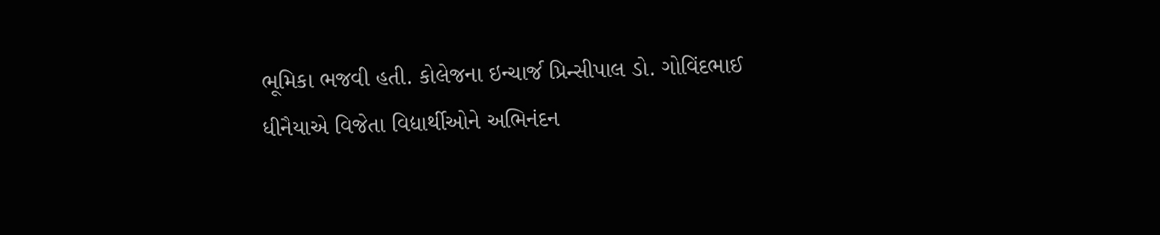ભૂમિકા ભજવી હતી. કોલેજના ઇન્ચાર્જ પ્રિન્સીપાલ ડો. ગોવિંદભાઈ ધીનૈયાએ વિજેતા વિદ્યાર્થીઓને અભિનંદન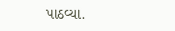પાઠવ્યા.